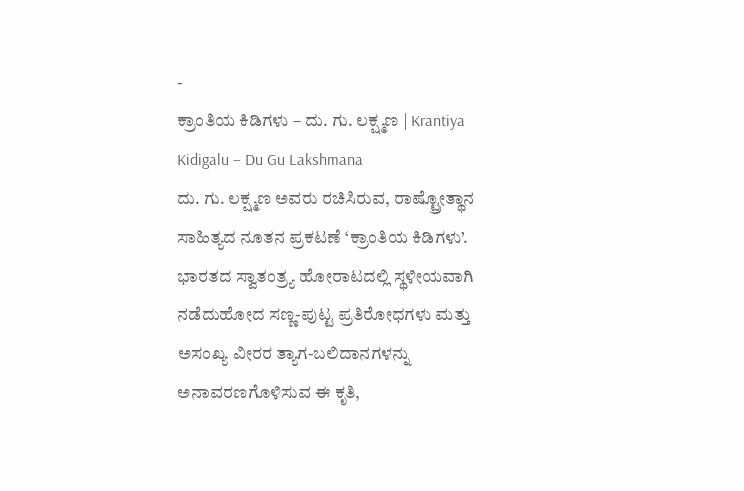-
ಕ್ರಾಂತಿಯ ಕಿಡಿಗಳು – ದು. ಗು. ಲಕ್ಷ್ಮಣ | Krantiya Kidigalu – Du Gu Lakshmana
ದು. ಗು. ಲಕ್ಷ್ಮಣ ಅವರು ರಚಿಸಿರುವ, ರಾಷ್ಟ್ರೋತ್ಥಾನ ಸಾಹಿತ್ಯದ ನೂತನ ಪ್ರಕಟಣೆ ‘ಕ್ರಾಂತಿಯ ಕಿಡಿಗಳು’. ಭಾರತದ ಸ್ವಾತಂತ್ರ್ಯ ಹೋರಾಟದಲ್ಲಿ ಸ್ಥಳೀಯವಾಗಿ ನಡೆದುಹೋದ ಸಣ್ಣ-ಪುಟ್ಟ ಪ್ರತಿರೋಧಗಳು ಮತ್ತು ಅಸಂಖ್ಯ ವೀರರ ತ್ಯಾಗ-ಬಲಿದಾನಗಳನ್ನು ಅನಾವರಣಗೊಳಿಸುವ ಈ ಕೃತಿ,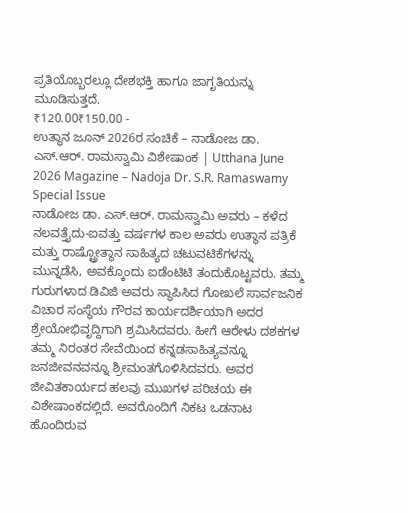ಪ್ರತಿಯೊಬ್ಬರಲ್ಲೂ ದೇಶಭಕ್ತಿ ಹಾಗೂ ಜಾಗೃತಿಯನ್ನು ಮೂಡಿಸುತ್ತದೆ.
₹120.00₹150.00 -
ಉತ್ಥಾನ ಜೂನ್ 2026ರ ಸಂಚಿಕೆ – ನಾಡೋಜ ಡಾ. ಎಸ್.ಆರ್. ರಾಮಸ್ವಾಮಿ ವಿಶೇಷಾಂಕ | Utthana June 2026 Magazine – Nadoja Dr. S.R. Ramaswamy Special Issue
ನಾಡೋಜ ಡಾ. ಎಸ್.ಆರ್. ರಾಮಸ್ವಾಮಿ ಅವರು – ಕಳೆದ ನಲವತ್ತೈದು-ಐವತ್ತು ವರ್ಷಗಳ ಕಾಲ ಅವರು ಉತ್ಥಾನ ಪತ್ರಿಕೆ ಮತ್ತು ರಾಷ್ಟ್ರೋತ್ಥಾನ ಸಾಹಿತ್ಯದ ಚಟುವಟಿಕೆಗಳನ್ನು ಮುನ್ನಡೆಸಿ, ಅವಕ್ಕೊಂದು ಐಡೆಂಟಿಟಿ ತಂದುಕೊಟ್ಟವರು. ತಮ್ಮ ಗುರುಗಳಾದ ಡಿವಿಜಿ ಅವರು ಸ್ಥಾಪಿಸಿದ ಗೋಖಲೆ ಸಾರ್ವಜನಿಕ ವಿಚಾರ ಸಂಸ್ಥೆಯ ಗೌರವ ಕಾರ್ಯದರ್ಶಿಯಾಗಿ ಅದರ ಶ್ರೇಯೋಭಿವೃದ್ದಿಗಾಗಿ ಶ್ರಮಿಸಿದವರು. ಹೀಗೆ ಆರೇಳು ದಶಕಗಳ ತಮ್ಮ ನಿರಂತರ ಸೇವೆಯಿಂದ ಕನ್ನಡಸಾಹಿತ್ಯವನ್ನೂ ಜನಜೀವನವನ್ನೂ ಶ್ರೀಮಂತಗೊಳಿಸಿದವರು. ಅವರ ಜೀವಿತಕಾರ್ಯದ ಹಲವು ಮುಖಗಳ ಪರಿಚಯ ಈ ವಿಶೇಷಾಂಕದಲ್ಲಿದೆ. ಅವರೊಂದಿಗೆ ನಿಕಟ ಒಡನಾಟ ಹೊಂದಿರುವ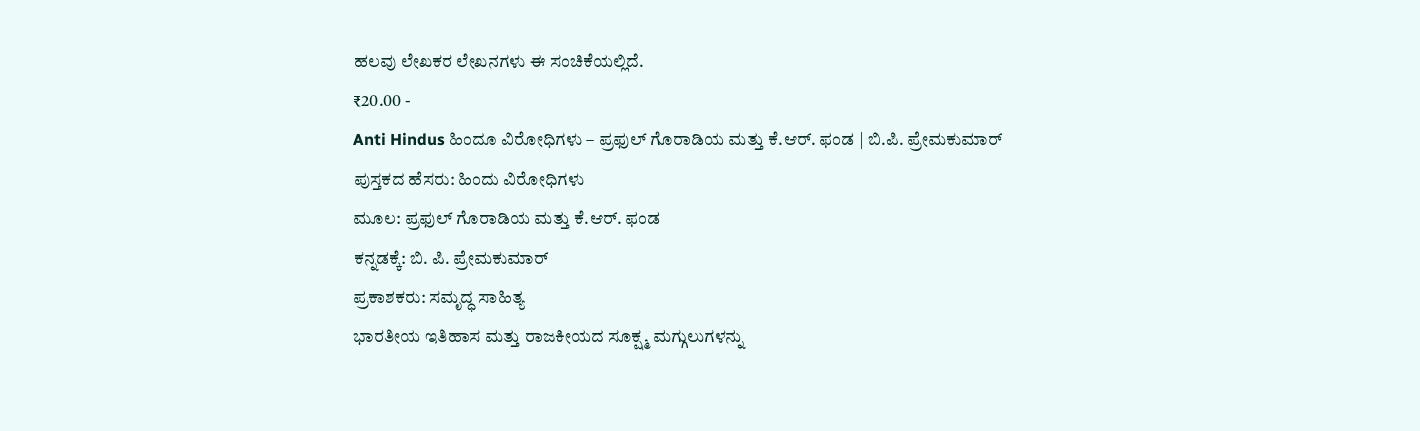ಹಲವು ಲೇಖಕರ ಲೇಖನಗಳು ಈ ಸಂಚಿಕೆಯಲ್ಲಿದೆ.
₹20.00 -
Anti Hindus ಹಿಂದೂ ವಿರೋಧಿಗಳು – ಪ್ರಫುಲ್ ಗೊರಾಡಿಯ ಮತ್ತು ಕೆ.ಆರ್. ಫಂಡ | ಬಿ.ಪಿ. ಪ್ರೇಮಕುಮಾರ್
ಪುಸ್ತಕದ ಹೆಸರು: ಹಿಂದು ವಿರೋಧಿಗಳು
ಮೂಲ: ಪ್ರಫುಲ್ ಗೊರಾಡಿಯ ಮತ್ತು ಕೆ.ಆರ್. ಫಂಡ
ಕನ್ನಡಕ್ಕೆ: ಬಿ. ಪಿ. ಪ್ರೇಮಕುಮಾರ್
ಪ್ರಕಾಶಕರು: ಸಮೃದ್ಧ ಸಾಹಿತ್ಯ
ಭಾರತೀಯ ಇತಿಹಾಸ ಮತ್ತು ರಾಜಕೀಯದ ಸೂಕ್ಷ್ಮ ಮಗ್ಗುಲುಗಳನ್ನು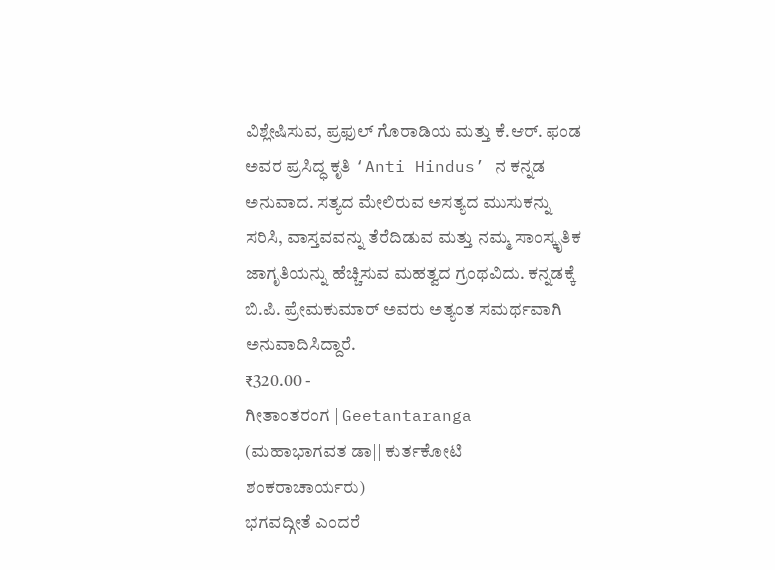ವಿಶ್ಲೇಷಿಸುವ, ಪ್ರಫುಲ್ ಗೊರಾಡಿಯ ಮತ್ತು ಕೆ.ಆರ್. ಫಂಡ ಅವರ ಪ್ರಸಿದ್ಧ ಕೃತಿ ‘Anti Hindus’ ನ ಕನ್ನಡ ಅನುವಾದ. ಸತ್ಯದ ಮೇಲಿರುವ ಅಸತ್ಯದ ಮುಸುಕನ್ನು ಸರಿಸಿ, ವಾಸ್ತವವನ್ನು ತೆರೆದಿಡುವ ಮತ್ತು ನಮ್ಮ ಸಾಂಸ್ಕೃತಿಕ ಜಾಗೃತಿಯನ್ನು ಹೆಚ್ಚಿಸುವ ಮಹತ್ವದ ಗ್ರಂಥವಿದು. ಕನ್ನಡಕ್ಕೆ ಬಿ.ಪಿ. ಪ್ರೇಮಕುಮಾರ್ ಅವರು ಅತ್ಯಂತ ಸಮರ್ಥವಾಗಿ ಅನುವಾದಿಸಿದ್ದಾರೆ.
₹320.00 -
ಗೀತಾಂತರಂಗ | Geetantaranga (ಮಹಾಭಾಗವತ ಡಾ|| ಕುರ್ತಕೋಟಿ ಶಂಕರಾಚಾರ್ಯರು)
ಭಗವದ್ಗೀತೆ ಎಂದರೆ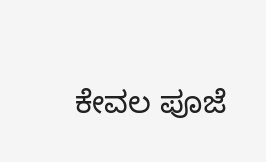ಕೇವಲ ಪೂಜೆ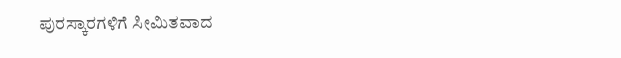ಪುರಸ್ಕಾರಗಳಿಗೆ ಸೀಮಿತವಾದ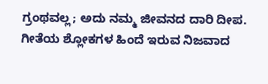ಗ್ರಂಥವಲ್ಲ; ಅದು ನಮ್ಮ ಜೀವನದ ದಾರಿ ದೀಪ. ಗೀತೆಯ ಶ್ಲೋಕಗಳ ಹಿಂದೆ ಇರುವ ನಿಜವಾದ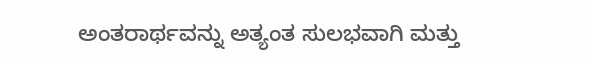ಅಂತರಾರ್ಥವನ್ನು ಅತ್ಯಂತ ಸುಲಭವಾಗಿ ಮತ್ತು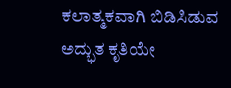ಕಲಾತ್ಮಕವಾಗಿ ಬಿಡಿಸಿಡುವ ಅದ್ಭುತ ಕೃತಿಯೇ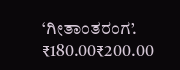‘ಗೀತಾಂತರಂಗ’.
₹180.00₹200.00